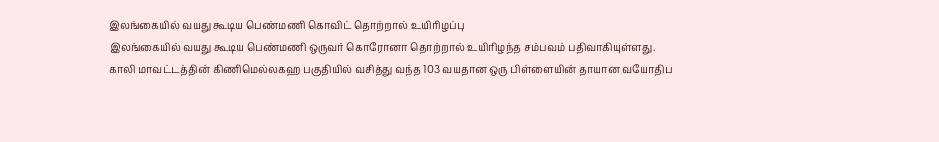இலங்கையில் வயது கூடிய பெண்மணி கொவிட் தொற்றால் உயிரிழப்பு
இலங்கையில் வயது கூடிய பெண்மணி ஒருவர் கொரோனா தொற்றால் உயிரிழந்த சம்பவம் பதிவாகியுள்ளது.
காலி மாவட்டத்தின் கிணிமெல்லகஹ பகுதியில் வசித்து வந்த 103 வயதான ஒரு பிள்ளையின் தாயான வயோதிப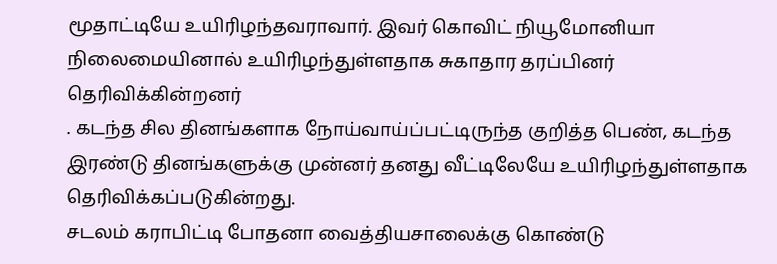மூதாட்டியே உயிரிழந்தவராவார். இவர் கொவிட் நியூமோனியா நிலைமையினால் உயிரிழந்துள்ளதாக சுகாதார தரப்பினர் தெரிவிக்கின்றனர்
. கடந்த சில தினங்களாக நோய்வாய்ப்பட்டிருந்த குறித்த பெண், கடந்த இரண்டு தினங்களுக்கு முன்னர் தனது வீட்டிலேயே உயிரிழந்துள்ளதாக தெரிவிக்கப்படுகின்றது.
சடலம் கராபிட்டி போதனா வைத்தியசாலைக்கு கொண்டு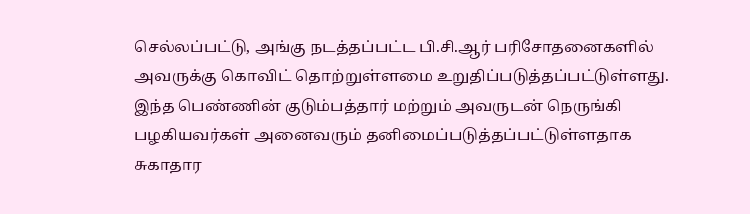செல்லப்பட்டு, அங்கு நடத்தப்பட்ட பி.சி.ஆர் பரிசோதனைகளில் அவருக்கு கொவிட் தொற்றுள்ளமை உறுதிப்படுத்தப்பட்டுள்ளது.
இந்த பெண்ணின் குடும்பத்தார் மற்றும் அவருடன் நெருங்கி பழகியவர்கள் அனைவரும் தனிமைப்படுத்தப்பட்டுள்ளதாக சுகாதார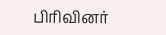பிரிவினர்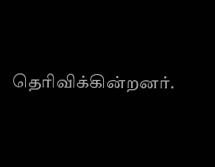தெரிவிக்கின்றனர்.